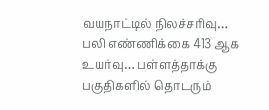வயநாட்டில் நிலச்சரிவு… பலி எண்ணிக்கை 413 ஆக உயர்வு… பள்ளத்தாக்கு பகுதிகளில் தொடரும்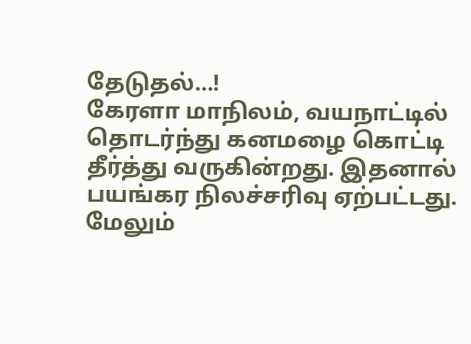தேடுதல்…!
கேரளா மாநிலம், வயநாட்டில் தொடர்ந்து கனமழை கொட்டி தீர்த்து வருகின்றது. இதனால் பயங்கர நிலச்சரிவு ஏற்பட்டது. மேலும்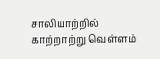சாலியாற்றில் காற்றாற்று வெள்ளம்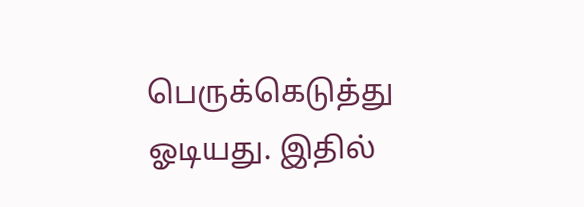பெருக்கெடுத்து ஓடியது. இதில்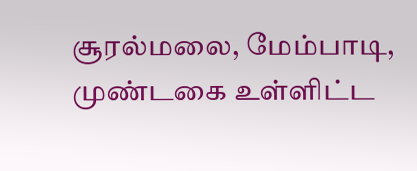சூரல்மலை, மேம்பாடி, முண்டகை உள்ளிட்ட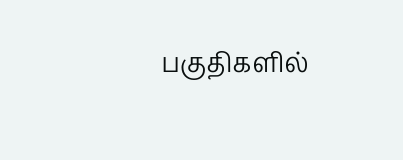பகுதிகளில்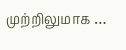முற்றிலுமாக …